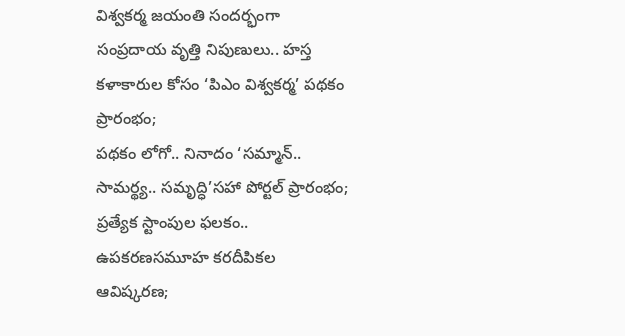విశ్వకర్మ జయంతి సందర్భంగా సంప్రదాయ వృత్తి నిపుణులు.. హస్త కళాకారుల కోసం ‘పిఎం విశ్వకర్మ’ పథకం ప్రారంభం;
పథకం లోగో.. నినాదం ‘సమ్మాన్.. సామర్థ్య.. సమృద్ధి’సహా పోర్టల్ ప్రారంభం; ప్రత్యేక స్టాంపుల ఫలకం.. ఉపకరణసమూహ కరదీపికల ఆవిష్కరణ;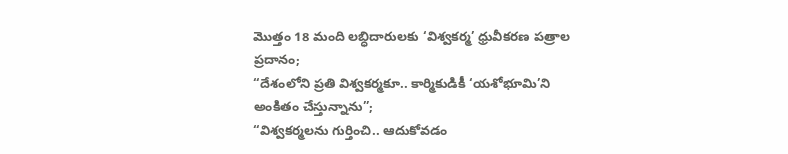మొత్తం 18 మంది లబ్ధిదారులకు ‘విశ్వకర్మ’ ధ్రువీకరణ పత్రాల ప్రదానం;
“దేశంలోని ప్రతి విశ్వకర్మకూ.. కార్మికుడికీ ‘యశోభూమి’ని అంకితం చేస్తున్నాను”;
“విశ్వకర్మలను గుర్తించి.. ఆదుకోవడం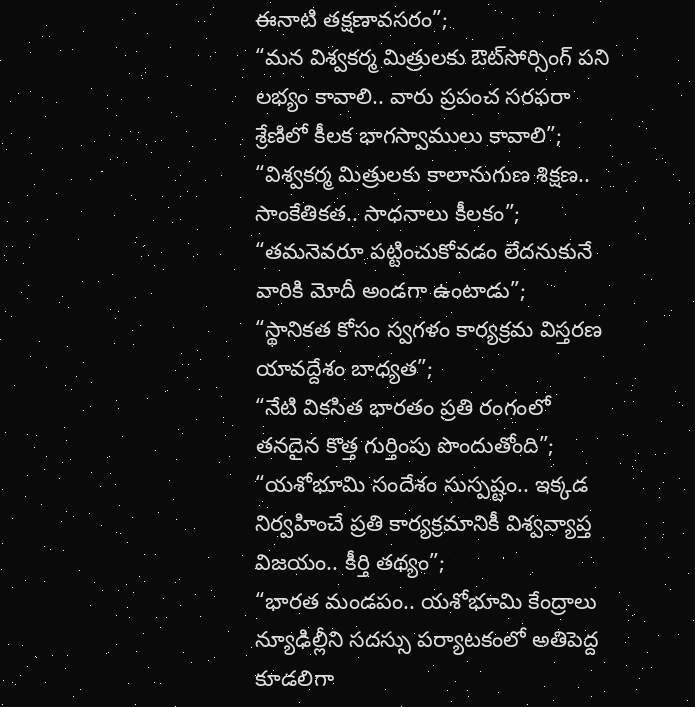ఈనాటి తక్షణావసరం”;
“మన విశ్వకర్మ మిత్రులకు ఔట్‌సోర్సింగ్ పని లభ్యం కావాలి.. వారు ప్రపంచ సరఫరా శ్రేణిలో కీలక భాగస్వాములు కావాలి”;
“విశ్వకర్మ మిత్రులకు కాలానుగుణ శిక్షణ.. సాంకేతికత.. సాధనాలు కీలకం”;
“తమనెవరూ పట్టించుకోవడం లేదనుకునే వారికి మోదీ అండగా ఉంటాడు”;
“స్థానికత కోసం స్వగళం కార్యక్రమ విస్తరణ యావద్దేశం బాధ్యత”;
“నేటి వికసిత భారతం ప్రతి రంగంలో తనదైన కొత్త గుర్తింపు పొందుతోంది”;
“యశోభూమి సందేశం సుస్పష్టం.. ఇక్కడ నిర్వహించే ప్రతి కార్యక్రమానికీ విశ్వవ్యాప్త విజయం.. కీర్తి తథ్యం”;
“భారత మండపం.. యశోభూమి కేంద్రాలు న్యూఢిల్లీని సదస్సు పర్యాటకంలో అతిపెద్ద కూడలిగా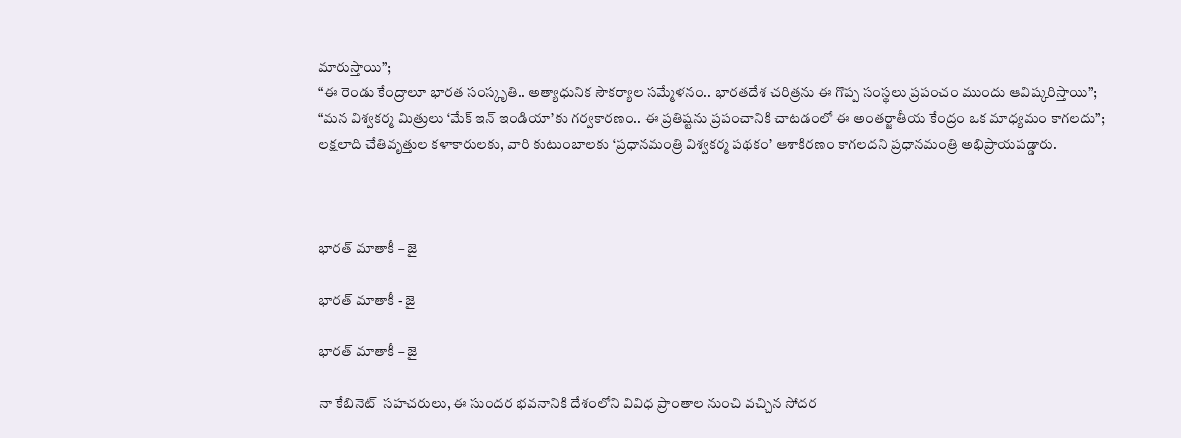మారుస్తాయి”;
“ఈ రెండు కేంద్రాలూ భారత సంస్కృతి.. అత్యాధునిక సౌకర్యాల సమ్మేళనం.. భారతదేశ చరిత్రను ఈ గొప్ప సంస్థలు ప్రపంచం ముందు ఆవిష్కరిస్తాయి”;
“మన విశ్వకర్మ మిత్రులు ‘మేక్ ఇన్ ఇండియా’కు గర్వకారణం.. ఈ ప్రతిష్టను ప్రపంచానికి చాటడంలో ఈ అంతర్జాతీయ కేంద్రం ఒక మాధ్యమం కాగలదు”;
లక్షలాది చేతివృత్తుల కళాకారులకు, వారి కుటుంబాలకు ‘ప్రధానమంత్రి విశ్వకర్మ పథకం’ ఆశాకిరణం కాగలదని ప్రధానమంత్రి అభిప్రాయపడ్డారు.



భారత్ మాతాకీ – జై

భారత్ మాతాకీ - జై

భారత్ మాతాకీ – జై

నా కేబినెట్  సహచరులు, ఈ సుందర భవనానికి దేశంలోని వివిధ ప్రాంతాల నుంచి వచ్చిన సోదర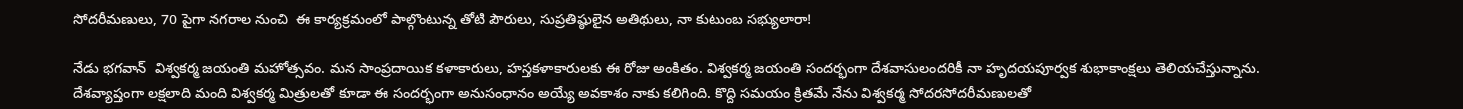సోదరీమణులు, 70 పైగా నగరాల నుంచి  ఈ కార్యక్రమంలో పాల్గొంటున్న తోటి పౌరులు, సుప్రతిష్ఠులైన అతిథులు, నా కుటుంబ సభ్యులారా!

నేడు భగవాన్  విశ్వకర్మ జయంతి మహోత్సవం. మన సాంప్రదాయిక కళాకారులు, హస్తకళాకారులకు ఈ రోజు అంకితం. విశ్వకర్మ జయంతి సందర్భంగా దేశవాసులందరికీ నా హృద‌యపూర్వక శుభాకాంక్షలు తెలియచేస్తున్నాను. దేశవ్యాప్తంగా లక్షలాది మంది విశ్వకర్మ మిత్రులతో కూడా ఈ సందర్భంగా అనుసంధానం అయ్యే అవకాశం నాకు కలిగింది. కొద్ది సమయం క్రితమే నేను విశ్వకర్మ సోదరసోదరీమణులతో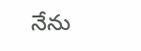నేను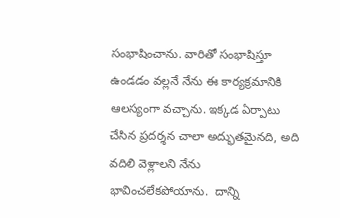సంభాషించాను. వారితో సంభాషిస్తూ ఉండడం వల్లనే నేను ఈ కార్యక్రమానికి ఆలస్యంగా వచ్చాను. ఇక్కడ ఏర్పాటు చేసిన ప్రదర్శన చాలా అద్భుతమైనది, అది వదిలి వెళ్లాలని నేను భావించలేకపోయాను.  దాన్ని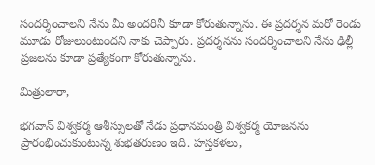సందర్శించాలని నేను మీ అందరినీ కూడా కోరుతున్నాను. ఈ ప్రదర్శన మరో రెండు మూడు రోజులుంటుందని నాకు చెప్పారు. ప్రదర్శనను సందర్శించాలని నేను ఢిల్లీ ప్రజలను కూడా ప్రత్యేకంగా కోరుతున్నాను.

మిత్రులారా,

భగవాన్ విశ్వకర్మ ఆశీస్సులతో నేడు ప్రధానమంత్రి విశ్వకర్మ యోజనను ప్రారంభించుకుంటున్న శుభతరుణం ఇది. హస్తకళలు,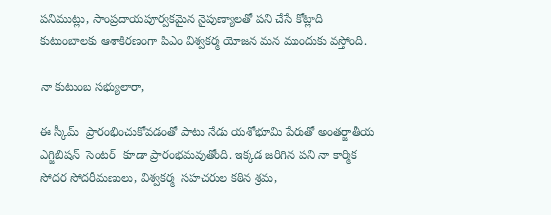పనిముట్లు, సాంప్రదాయపూర్వకమైన నైపుణ్యాలతో పని చేసే కోట్లాది కుటుంబాలకు ఆశాకిరణంగా పిఎం విశ్వకర్మ యోజన మన ముందుకు వస్తోంది.

నా కుటుంబ సభ్యులారా,

ఈ స్కీమ్  ప్రారంభించుకోవడంతో పాటు నేడు యశోభూమి పేరుతో అంతర్జాతీయ ఎగ్జిబిషన్  సెంటర్  కూడా ప్రారంభమవుతోంది. ఇక్కడ జరిగిన పని నా కార్మిక సోదర సోదరీమణులు, విశ్వకర్మ  సహచరుల కఠిన శ్రమ,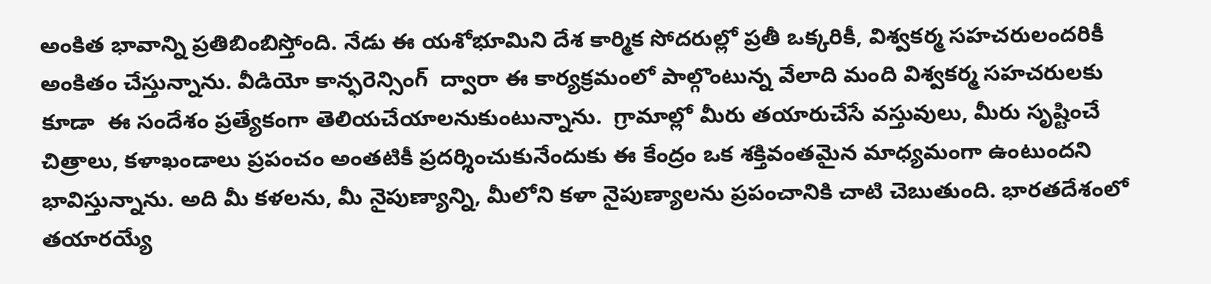అంకిత భావాన్ని ప్రతిబింబిస్తోంది. నేడు ఈ యశోభూమిని దేశ కార్మిక సోదరుల్లో ప్రతీ ఒక్కరికీ, విశ్వకర్మ సహచరులందరికీ అంకితం చేస్తున్నాను. వీడియో కాన్ఫరెన్సింగ్  ద్వారా ఈ కార్యక్రమంలో పాల్గొంటున్న వేలాది మంది విశ్వకర్మ సహచరులకు కూడా  ఈ సందేశం ప్రత్యేకంగా తెలియచేయాలనుకుంటున్నాను.  గ్రామాల్లో మీరు తయారుచేసే వస్తువులు, మీరు సృష్టించే చిత్రాలు, కళాఖండాలు ప్రపంచం అంతటికీ ప్రదర్శించుకునేందుకు ఈ కేంద్రం ఒక శక్తివంతమైన మాధ్యమంగా ఉంటుందని భావిస్తున్నాను. అది మీ కళలను, మీ నైపుణ్యాన్ని, మీలోని కళా నైపుణ్యాలను ప్రపంచానికి చాటి చెబుతుంది. భారతదేశంలో తయారయ్యే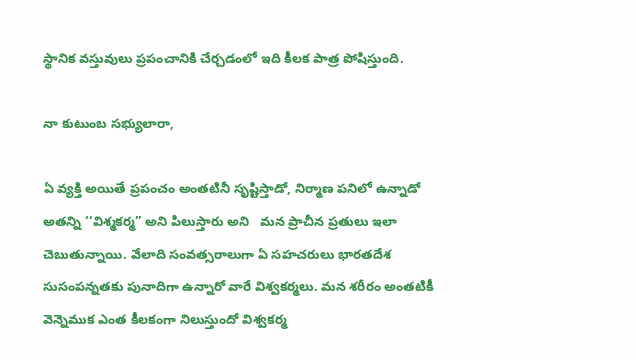స్థానిక వస్తువులు ప్రపంచానికి చేర్చడంలో ఇది కీలక పాత్ర పోషిస్తుంది.

నా కుటుంబ సభ్యులారా,

ఏ వ్యక్తి అయితే ప్రపంచం అంతటినీ సృష్టిస్తాడో, నిర్మాణ పనిలో ఉన్నాడో అతన్ని ‘‘విశ్మకర్మ’’ అని పిలుస్తారు అని   మన ప్రాచీన ప్రతులు ఇలా  చెబుతున్నాయి. వేలాది సంవత్సరాలుగా ఏ సహచరులు భారతదేశ సుసంపన్నతకు పునాదిగా ఉన్నారో వారే విశ్వకర్మలు. మన శరీరం అంతటికీ వెన్నెముక ఎంత కీలకంగా నిలుస్తుందో విశ్వకర్మ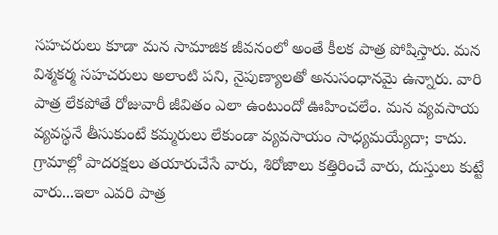సహచరులు కూడా మన సామాజిక జీవనంలో అంతే కీలక పాత్ర పోషిస్తారు. మన విశ్మకర్మ సహచరులు అలాంటి పని, నైపుణ్యాలతో అనుసంధానమై ఉన్నారు. వారి పాత్ర లేకపోతే రోజువారీ జీవితం ఎలా ఉంటుందో ఊహించలేం. మన వ్యవసాయ వ్యవస్థనే తీసుకుంటే కమ్మరులు లేకుండా వ్యవసాయం సాధ్యమయ్యేదా; కాదు. గ్రామాల్లో పాదరక్షలు తయారుచేసే వారు, శిరోజాలు కత్తిరించే వారు, దుస్తులు కుట్టే వారు...ఇలా ఎవరి పాత్ర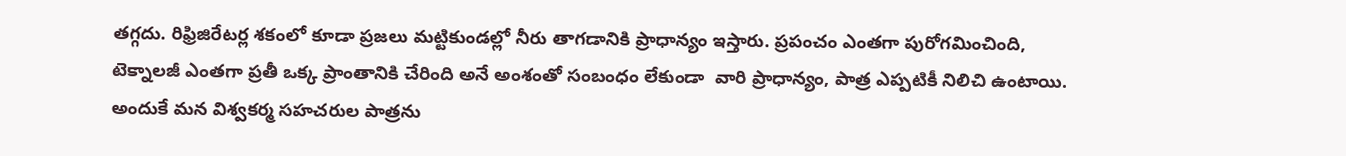తగ్గదు. రిఫ్రిజిరేటర్ల శకంలో కూడా ప్రజలు మట్టికుండల్లో నీరు తాగడానికి ప్రాధాన్యం ఇస్తారు. ప్రపంచం ఎంతగా పురోగమించింది, టెక్నాలజీ ఎంతగా ప్రతీ ఒక్క ప్రాంతానికి చేరింది అనే అంశంతో సంబంధం లేకుండా  వారి ప్రాధాన్యం, పాత్ర ఎప్పటికీ నిలిచి ఉంటాయి.  అందుకే మన విశ్వకర్మ సహచరుల పాత్రను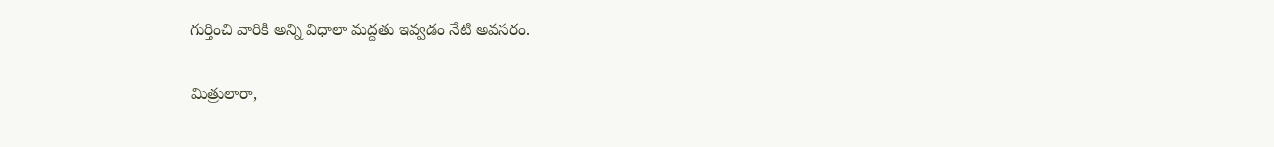గుర్తించి వారికి అన్ని విధాలా మద్దతు ఇవ్వడం నేటి అవసరం.

మిత్రులారా,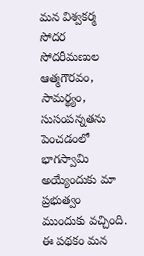మన విశ్వకర్మ సోదర సోదరీమణుల ఆత్మగౌరవం, సామర్థ్యం,  సుసంపన్నతను పెంచడంలో భాగస్వామి అయ్యేందుకు మా ప్రభుత్వం ముందుకు వచ్చింది. ఈ పథకం మన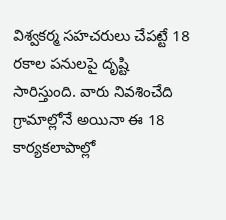విశ్వకర్మ సహచరులు చేపట్టే 18 రకాల పనులపై దృష్టి సారిస్తుంది. వారు నివశించేది గ్రామాల్లోనే అయినా ఈ 18 కార్యకలాపాల్లో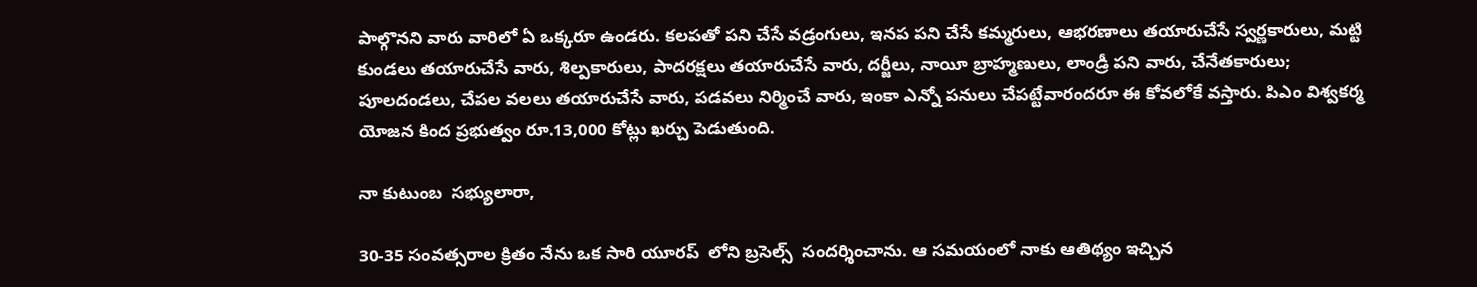పాల్గొనని వారు వారిలో ఏ ఒక్కరూ ఉండరు. కలపతో పని చేసే వడ్రంగులు, ఇనప పని చేసే కమ్మరులు, ఆభరణాలు తయారుచేసే స్వర్ణకారులు, మట్టి కుండలు తయారుచేసే వారు, శిల్పకారులు, పాదరక్షలు తయారుచేసే వారు, దర్జీలు, నాయీ బ్రాహ్మణులు, లాండ్రీ పని వారు, చేనేతకారులు; పూలదండలు, చేపల వలలు తయారుచేసే వారు, పడవలు నిర్మించే వారు, ఇంకా ఎన్నో పనులు చేపట్టేవారందరూ ఈ కోవలోకే వస్తారు. పిఎం విశ్వకర్మ యోజన కింద ప్రభుత్వం రూ.13,000 కోట్లు ఖర్చు పెడుతుంది.

నా కుటుంబ  సభ్యులారా,

30-35 సంవత్సరాల క్రితం నేను ఒక సారి యూరప్  లోని బ్రసెల్స్  సందర్శించాను. ఆ సమయంలో నాకు ఆతిథ్యం ఇచ్చిన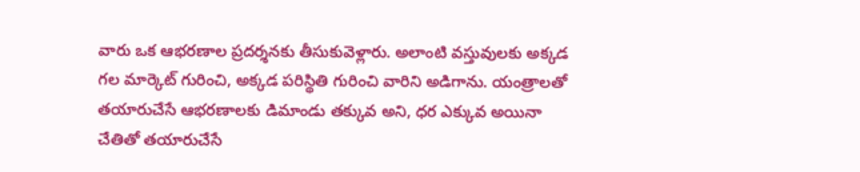వారు ఒక ఆభరణాల ప్రదర్శనకు తీసుకువెళ్లారు. అలాంటి వస్తువులకు అక్కడ గల మార్కెట్ గురించి, అక్కడ పరిస్థితి గురించి వారిని అడిగాను. యంత్రాలతో తయారుచేసే ఆభరణాలకు డిమాండు తక్కువ అని, ధర ఎక్కువ అయినా చేతితో తయారుచేసే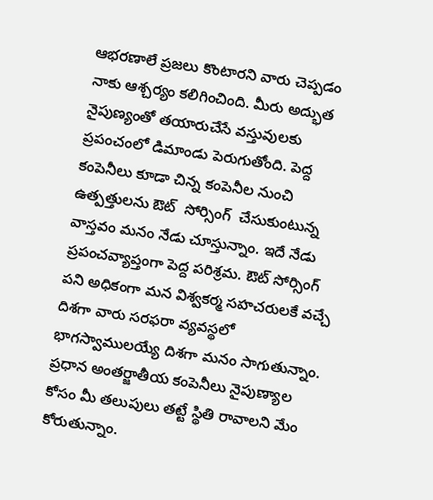ఆభరణాలే ప్రజలు కొంటారని వారు చెప్పడం నాకు ఆశ్చర్యం కలిగించింది. మీరు అద్భుత నైపుణ్యంతో తయారుచేసే వస్తువులకు ప్రపంచంలో డిమాండు పెరుగుతోంది. పెద్ద కంపెనీలు కూడా చిన్న కంపెనీల నుంచి ఉత్పత్తులను ఔట్  సోర్సింగ్  చేసుకుంటున్న వాస్తవం మనం నేడు చూస్తున్నాం. ఇదే నేడు ప్రపంచవ్యాప్తంగా పెద్ద పరిశ్రమ. ఔట్ సోర్సింగ్  పని అధికంగా మన విశ్వకర్మ సహచరులకే వచ్చే దిశగా వారు సరఫరా వ్యవస్థలో భాగస్వాములయ్యే దిశగా మనం సాగుతున్నాం. ప్రధాన అంతర్జాతీయ కంపెనీలు నైపుణ్యాల కోసం మీ తలుపులు తట్టే స్థితి రావాలని మేం కోరుతున్నాం.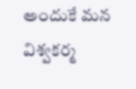అందుకే మన విశ్వకర్మ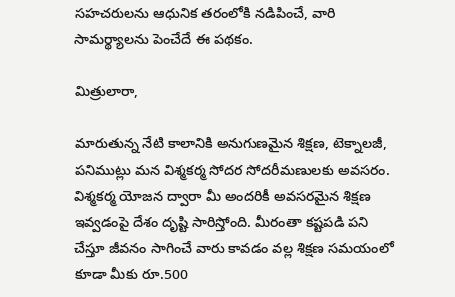సహచరులను ఆధునిక తరంలోకి నడిపించే, వారి సామర్థ్యాలను పెంచేదే ఈ పథకం.

మిత్రులారా,

మారుతున్న నేటి కాలానికి అనుగుణమైన శిక్షణ, టెక్నాలజీ, పనిముట్లు మన విశ్మకర్మ సోదర సోదరీమణులకు అవసరం. విశ్మకర్మ యోజన ద్వారా మీ అందరికీ అవసరమైన శిక్షణ ఇవ్వడంపై దేశం దృష్టి సారిస్తోంది. మీరంతా కష్టపడి పని చేస్తూ జీవనం సాగించే వారు కావడం వల్ల శిక్షణ సమయంలో కూడా మీకు రూ.500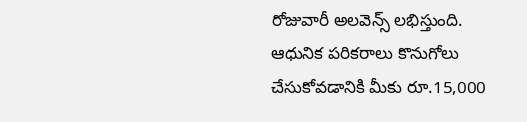రోజువారీ అలవెన్స్ లభిస్తుంది. ఆధునిక పరికరాలు కొనుగోలు చేసుకోవడానికి మీకు రూ.15,000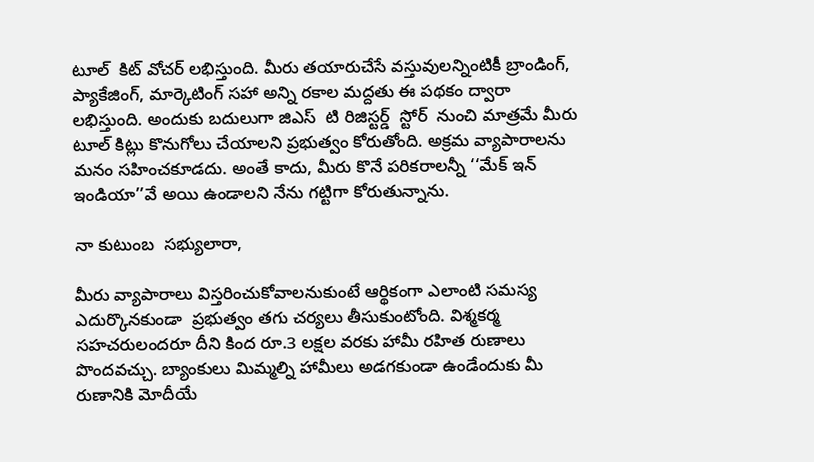టూల్  కిట్ వోచర్ లభిస్తుంది. మీరు తయారుచేసే వస్తువులన్నింటికీ బ్రాండింగ్, ప్యాకేజింగ్, మార్కెటింగ్ సహా అన్ని రకాల మద్దతు ఈ పథకం ద్వారా లభిస్తుంది. అందుకు బదులుగా జిఎస్  టి రిజిస్టర్డ్  స్టోర్  నుంచి మాత్రమే మీరు టూల్ కిట్లు కొనుగోలు చేయాలని ప్రభుత్వం కోరుతోంది. అక్రమ వ్యాపారాలను మనం సహించకూడదు. అంతే కాదు, మీరు కొనే పరికరాలన్నీ ‘‘మేక్ ఇన్ ఇండియా’’వే అయి ఉండాలని నేను గట్టిగా కోరుతున్నాను.

నా కుటుంబ  సభ్యులారా,

మీరు వ్యాపారాలు విస్తరించుకోవాలనుకుంటే ఆర్థికంగా ఎలాంటి సమస్య ఎదుర్కొనకుండా  ప్రభుత్వం తగు చర్యలు తీసుకుంటోంది. విశ్మకర్మ సహచరులందరూ దీని కింద రూ.3 లక్షల వరకు హామీ రహిత రుణాలు పొందవచ్చు. బ్యాంకులు మిమ్మల్ని హామీలు అడగకుండా ఉండేందుకు మీ రుణానికి మోదీయే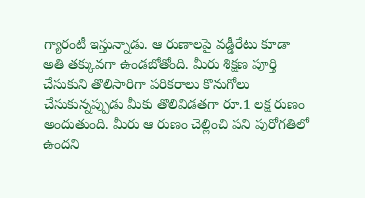గ్యారంటీ ఇస్తున్నాడు. ఆ రుణాలపై వడ్డీరేటు కూడా అతి తక్కువగా ఉండబోతోంది. మీరు శిక్షణ పూర్తి చేసుకుని తొలిసారిగా పరికరాలు కొనుగోలు చేసుకున్నప్పుడు మీకు తొలివిడతగా రూ.1 లక్ష రుణం అందుతుంది. మీరు ఆ రుణం చెల్లించి పని పురోగతిలో ఉందని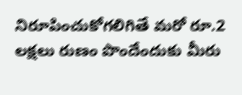నిరూపించుకోగలిగితే మరో రూ.2 లక్షలు రుణం పొందేందుకు మీరు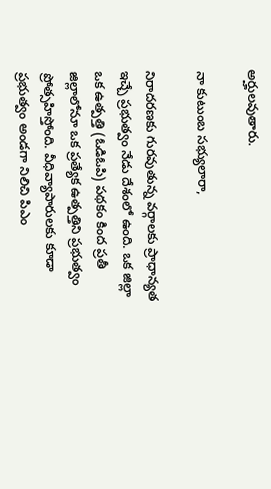అర్హులవుతారు.

నా కుటుంబ సభ్యులారా,

నిరాదరణకు గురవుతున్న వర్గాలకు ప్రాధాన్యత ఇచ్చే ప్రభుత్వం నేడు దేశంలో ఉంది. ఒక జిల్లా ఒక ఉత్పత్తి (ఓడిఓపి) పథకం కింద ప్రతీ జిల్లాలోనూ ఒక ప్రత్యేక ఉత్పత్తిని ప్రభుత్వం ప్రోత్సహిస్తోంది. వీధివ్యాపారులకు కూడా ప్రభుత్వం అండగా నిలిచి పిఎం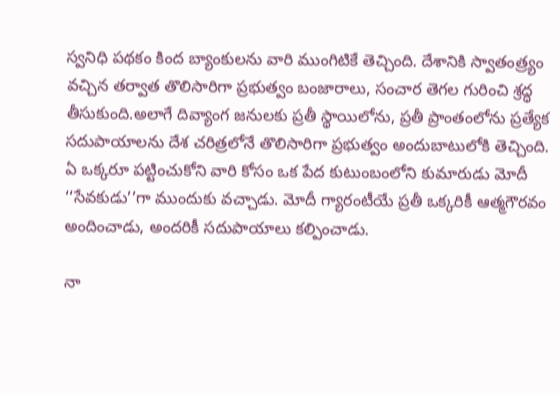స్వనిధి పథకం కింద బ్యాంకులను వారి ముంగిటికే తెచ్చింది. దేశానికి స్వాతంత్ర్యం వచ్చిన తర్వాత తొలిసారిగా ప్రభుత్వం బంజారాలు, సంచార తెగల గురించి శ్రద్ధ తీసుకుంది.అలాగే దివ్యాంగ జనులకు ప్రతీ స్థాయిలోను, ప్రతీ ప్రాంతంలోను ప్రత్యేక సదుపాయాలను దేశ చరిత్రలోనే తొలిసారిగా ప్రభుత్వం అందుబాటులోకి తెచ్చింది. ఏ ఒక్కరూ పట్టించుకోని వారి కోసం ఒక పేద కుటుంబంలోని కుమారుడు మోదీ ‘‘సేవకుడు’’గా ముందుకు వచ్చాడు. మోదీ గ్యారంటీయే ప్రతీ ఒక్కరికీ ఆత్మగౌరవం అందించాడు, అందరికీ సదుపాయాలు కల్పించాడు.

నా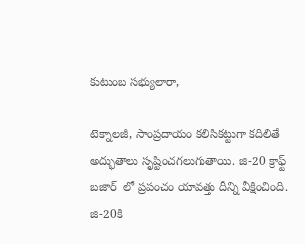కుటుంబ సభ్యులారా,

టెక్నాలజీ, సాంప్రదాయం కలిసికట్టుగా కదిలితే అద్భుతాలు సృష్టించగలుగుతాయి. జి-20 క్రాఫ్ట్  బజార్  లో ప్రపంచం యావత్తు దీన్ని వీక్షించింది. జి-20కి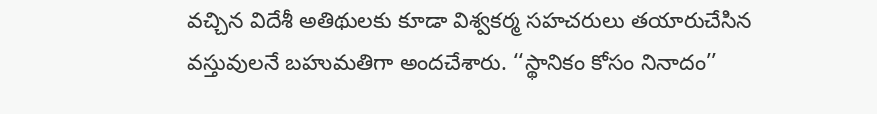వచ్చిన విదేశీ అతిథులకు కూడా విశ్వకర్మ సహచరులు తయారుచేసిన వస్తువులనే బహుమతిగా అందచేశారు. ‘‘స్థానికం కోసం నినాదం’’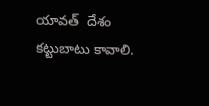యావత్  దేశం కట్టుబాటు కావాలి.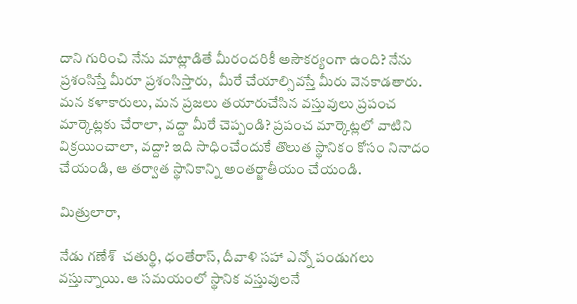దాని గురించి నేను మాట్లాడితే మీరందరికీ అసౌకర్యంగా ఉంది? నేను ప్రశంసిస్తే మీరూ ప్రశంసిస్తారు,  మీరే చేయాల్సివస్తే మీరు వెనకాడతారు. మన కళాకారులు, మన ప్రజలు తయారుచేసిన వస్తువులు ప్రపంచ మార్కెట్లకు చేరాలా, వద్దా మీరే చెప్పండి? ప్రపంచ మార్కెట్లలో వాటిని విక్రయించాలా, వద్దా? ఇది సాధించేందుకే తొలుత స్థానికం కోసం నినాదం చేయండి, ఆ తర్వాత స్థానికాన్ని అంతర్జాతీయం చేయండి.

మిత్రులారా,

నేడు గణేశ్  చతుర్థి, ధంతేరాస్, దీవాళి సహా ఎన్నో పండుగలు వస్తున్నాయి. ఆ సమయంలో స్థానిక వస్తువులనే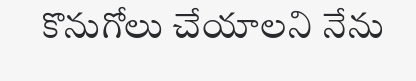కొనుగోలు చేయాలని నేను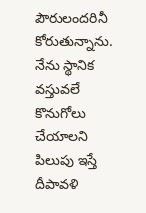పౌరులందరినీ కోరుతున్నాను. నేను స్థానిక వస్తువలే కొనుగోలు చేయాలని పిలుపు ఇస్తే దీపావళి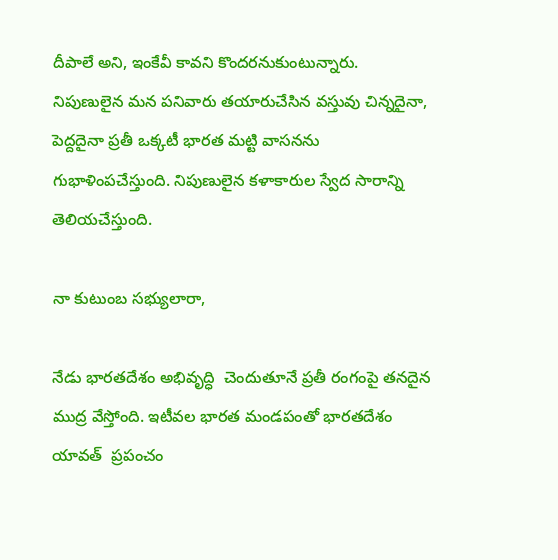దీపాలే అని, ఇంకేవీ కావని కొందరనుకుంటున్నారు. నిపుణులైన మన పనివారు తయారుచేసిన వస్తువు చిన్నదైనా, పెద్దదైనా ప్రతీ ఒక్కటీ భారత మట్టి వాసనను గుభాళింపచేస్తుంది. నిపుణులైన కళాకారుల స్వేద సారాన్ని తెలియచేస్తుంది.

నా కుటుంబ సభ్యులారా,

నేడు భారతదేశం అభివృద్ధి  చెందుతూనే ప్రతీ రంగంపై తనదైన ముద్ర వేస్తోంది. ఇటీవల భారత మండపంతో భారతదేశం యావత్  ప్రపంచం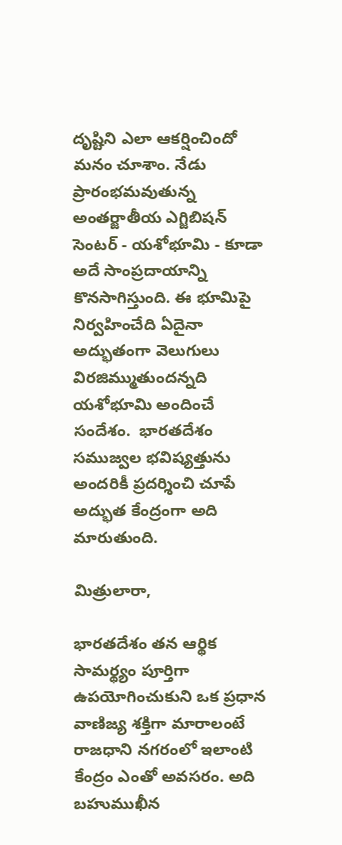దృష్టిని ఎలా ఆకర్షించిందో మనం చూశాం. నేడు ప్రారంభమవుతున్న అంతర్జాతీయ ఎగ్జిబిషన్  సెంటర్ - యశోభూమి - కూడా అదే సాంప్రదాయాన్ని కొనసాగిస్తుంది. ఈ భూమిపై నిర్వహించేది ఏదైనా అద్భుతంగా వెలుగులు విరజిమ్ముతుందన్నది యశోభూమి అందించే సందేశం.  భారతదేశం సముజ్వల భవిష్యత్తును అందరికీ ప్రదర్శించి చూపే అద్భుత కేంద్రంగా అది మారుతుంది.

మిత్రులారా,

భారతదేశం తన ఆర్థిక సామర్థ్యం పూర్తిగా ఉపయోగించుకుని ఒక ప్రధాన వాణిజ్య శక్తిగా మారాలంటే రాజధాని నగరంలో ఇలాంటి కేంద్రం ఎంతో అవసరం. అది బహుముఖీన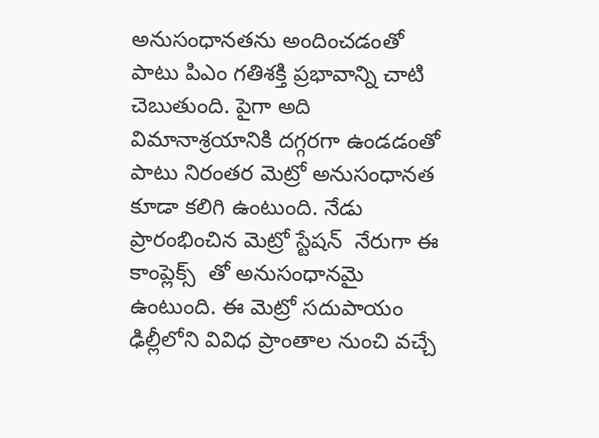అనుసంధానతను అందించడంతో పాటు పిఎం గతిశక్తి ప్రభావాన్ని చాటి చెబుతుంది. పైగా అది విమానాశ్రయానికి దగ్గరగా ఉండడంతో పాటు నిరంతర మెట్రో అనుసంధానత కూడా కలిగి ఉంటుంది. నేడు ప్రారంభించిన మెట్రో స్టేషన్  నేరుగా ఈ కాంప్లెక్స్  తో అనుసంధానమై ఉంటుంది. ఈ మెట్రో సదుపాయం ఢిల్లీలోని వివిధ ప్రాంతాల నుంచి వచ్చే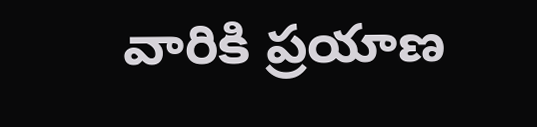వారికి ప్రయాణ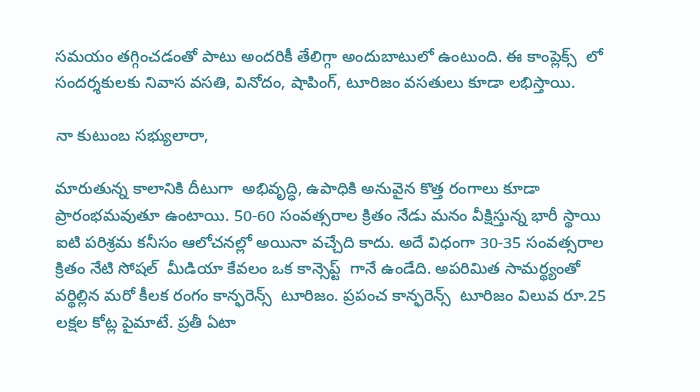సమయం తగ్గించడంతో పాటు అందరికీ తేలిగ్గా అందుబాటులో ఉంటుంది. ఈ కాంప్లెక్స్  లో సందర్శకులకు నివాస వసతి, వినోదం, షాపింగ్, టూరిజం వసతులు కూడా లభిస్తాయి.

నా కుటుంబ సభ్యులారా,

మారుతున్న కాలానికి దీటుగా  అభివృద్ధి, ఉపాధికి అనువైన కొత్త రంగాలు కూడా ప్రారంభమవుతూ ఉంటాయి. 50-60 సంవత్సరాల క్రితం నేడు మనం వీక్షిస్తున్న భారీ స్థాయి ఐటి పరిశ్రమ కనీసం ఆలోచనల్లో అయినా వచ్చేది కాదు. అదే విధంగా 30-35 సంవత్సరాల క్రితం నేటి సోషల్  మీడియా కేవలం ఒక కాన్సెప్ట్  గానే ఉండేది. అపరిమిత సామర్థ్యంతో వర్థిల్లిన మరో కీలక రంగం కాన్ఫరెన్స్  టూరిజం. ప్రపంచ కాన్ఫరెన్స్  టూరిజం విలువ రూ.25 లక్షల కోట్ల పైమాటే. ప్రతీ ఏటా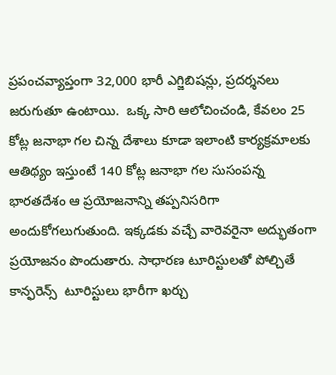ప్రపంచవ్యాప్తంగా 32,000 భారీ ఎగ్జిబిషన్లు, ప్రదర్శనలు జరుగుతూ ఉంటాయి.  ఒక్క సారి ఆలోచించండి, కేవలం 25 కోట్ల జనాభా గల చిన్న దేశాలు కూడా ఇలాంటి కార్యక్రమాలకు ఆతిథ్యం ఇస్తుంటే 140 కోట్ల జనాభా గల సుసంపన్న భారతదేశం ఆ ప్రయోజనాన్ని తప్పనిసరిగా అందుకోగలుగుతుంది. ఇక్కడకు వచ్చే వారెవరైనా అద్భుతంగా ప్రయోజనం పొందుతారు. సాధారణ టూరిస్టులతో పోల్చితే కాన్ఫరెన్స్  టూరిస్టులు భారీగా ఖర్చు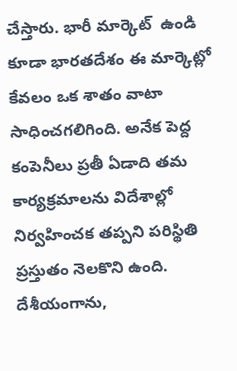చేస్తారు. భారీ మార్కెట్  ఉండి కూడా భారతదేశం ఈ మార్కెట్లో కేవలం ఒక శాతం వాటా సాధించగలిగింది. అనేక పెద్ద కంపెనీలు ప్రతీ ఏడాది తమ కార్యక్రమాలను విదేశాల్లో నిర్వహించక తప్పని పరిస్థితి ప్రస్తుతం నెలకొని ఉంది. దేశీయంగాను,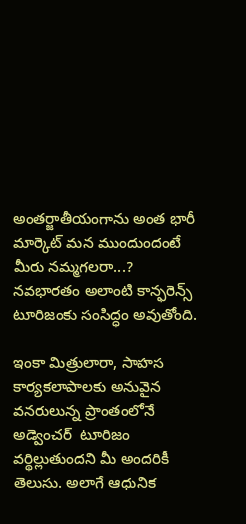అంతర్జాతీయంగాను అంత భారీ మార్కెట్ మన ముందుందంటే మీరు నమ్మగలరా...? నవభారతం అలాంటి కాన్ఫరెన్స్  టూరిజంకు సంసిద్ధం అవుతోంది.

ఇంకా మిత్రులారా, సాహస కార్యకలాపాలకు అనువైన వనరులున్న ప్రాంతంలోనే అడ్వెంచర్  టూరిజం వర్థిల్లుతుందని మీ అందరికీ తెలుసు. అలాగే ఆధునిక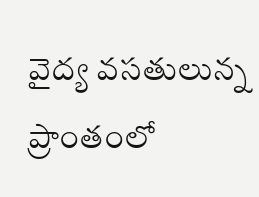వైద్య వసతులున్న ప్రాంతంలో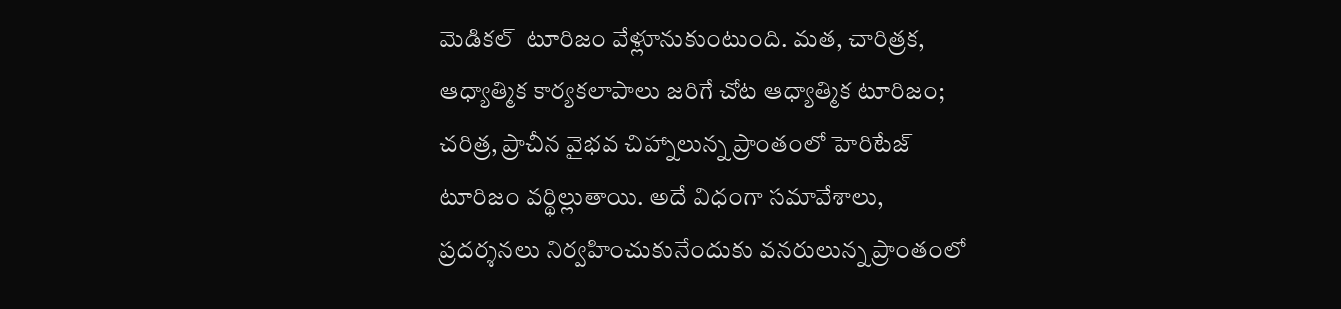మెడికల్  టూరిజం వేళ్లూనుకుంటుంది. మత, చారిత్రక, ఆధ్యాత్మిక కార్యకలాపాలు జరిగే చోట ఆధ్యాత్మిక టూరిజం; చరిత్ర, ప్రాచీన వైభవ చిహ్నాలున్న ప్రాంతంలో హెరిటేజ్ టూరిజం వర్థిల్లుతాయి. అదే విధంగా సమావేశాలు, ప్రదర్శనలు నిర్వహించుకునేందుకు వనరులున్న ప్రాంతంలో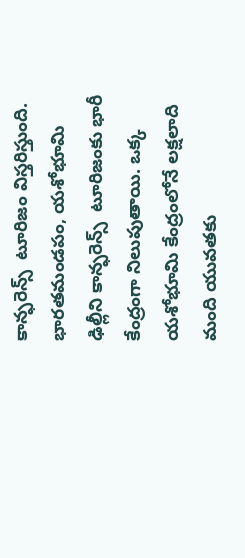కాన్ఫరెన్స్  టూరిజం విస్తరిస్తుంది. భారతమండపం, యశోభూమి ఢిల్లీని కాన్ఫరెన్స్  టూరిజంకు భారీ కేంద్రంగా నిలుపుతాయి. ఒక్క యశోభూమి కేంద్రంలోనే లక్షలాది మంది యువతకు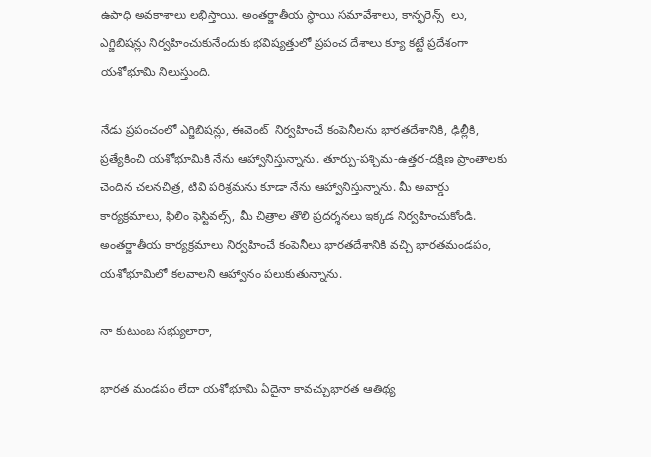ఉపాధి అవకాశాలు లభిస్తాయి. అంతర్జాతీయ స్థాయి సమావేశాలు, కాన్ఫరెన్స్  లు, ఎగ్జిబిషన్లు నిర్వహించుకునేందుకు భవిష్యత్తులో ప్రపంచ దేశాలు క్యూ కట్టే ప్రదేశంగా యశోభూమి నిలుస్తుంది.

నేడు ప్రపంచంలో ఎగ్జిబిషన్లు, ఈవెంట్  నిర్వహించే కంపెనీలను భారతదేశానికి, ఢిల్లీకి, ప్రత్యేకించి యశోభూమికి నేను ఆహ్వానిస్తున్నాను. తూర్పు-పశ్చిమ-ఉత్తర-దక్షిణ ప్రాంతాలకు చెందిన చలనచిత్ర, టివి పరిశ్రమను కూడా నేను ఆహ్వానిస్తున్నాను. మీ అవార్డు కార్యక్రమాలు, ఫిలిం ఫెస్టివల్స్, మీ చిత్రాల తొలి ప్రదర్శనలు ఇక్కడ నిర్వహించుకోండి. అంతర్జాతీయ కార్యక్రమాలు నిర్వహించే కంపెనీలు భారతదేశానికి వచ్చి భారతమండపం, యశోభూమిలో కలవాలని ఆహ్వానం పలుకుతున్నాను.

నా కుటుంబ సభ్యులారా,

భారత మండపం లేదా యశోభూమి ఏదైనా కావచ్చుభారత ఆతిథ్య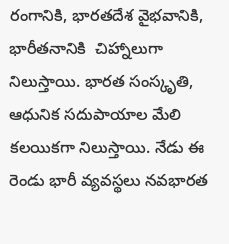రంగానికి, భారతదేశ వైభవానికి, భారీతనానికి  చిహ్నాలుగా నిలుస్తాయి. భారత సంస్కృతి, ఆధునిక సదుపాయాల మేలి కలయికగా నిలుస్తాయి. నేడు ఈ రెండు భారీ వ్యవస్థలు నవభారత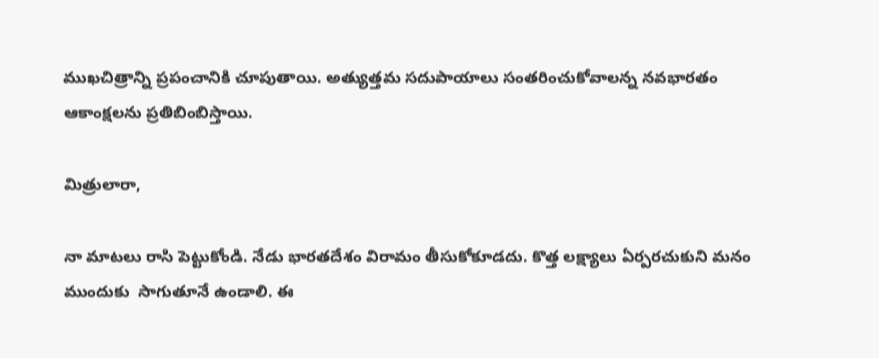ముఖచిత్రాన్ని ప్రపంచానికి చూపుతాయి. అత్యుత్తమ సదుపాయాలు సంతరించుకోవాలన్న నవభారతం ఆకాంక్షలను ప్రతిబింబిస్తాయి.

మిత్రులారా,

నా మాటలు రాసి పెట్టుకోండి. నేడు భారతదేశం విరామం తీసుకోకూడదు. కొత్త లక్ష్యాలు ఏర్పరచుకుని మనం ముందుకు  సాగుతూనే ఉండాలి. ఈ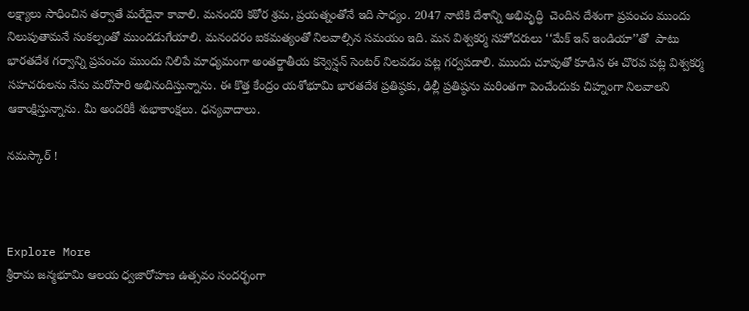లక్ష్యాలు సాధించిన తర్వాతే మరేదైనా కావాలి. మనందరి కఠోర శ్రమ, ప్రయత్నంతోనే ఇది సాధ్యం. 2047 నాటికి దేశాన్ని అభివృద్ధి  చెందిన దేశంగా ప్రపంచం ముందు నిలుపుతామనే సంకల్పంతో ముందడుగేయాలి. మనందరం ఐకమత్యంతో నిలవాల్సిన సమయం ఇది. మన విశ్వకర్మ సహోదరులు ‘‘మేక్ ఇన్ ఇండియా’’తో  పాటు భారతదేశ గర్వాన్ని ప్రపంచం ముందు నిలిపే మాధ్యమంగా అంతర్జాతీయ కన్వెన్షన్ సెంటర్ నిలవడం పట్ల గర్వపడాలి. ముందు చూపుతో కూడిన ఈ చొరవ పట్ల విశ్వకర్మ సహచరులను నేను మరోసారి అభినందిస్తున్నాను. ఈ కొత్త కేంద్రం యశోభూమి భారతదేశ ప్రతిష్ఠకు, ఢిల్లీ ప్రతిష్ఠను మరింతగా పెంచేందుకు చిహ్నంగా నిలవాలని ఆకాంక్షిస్తున్నాను. మీ అందరికీ శుభాకాంక్షలు. ధన్యవాదాలు.

నమస్కార్ !



Explore More
శ్రీరామ జన్మభూమి ఆలయ ధ్వజారోహణ ఉత్సవం సందర్భంగా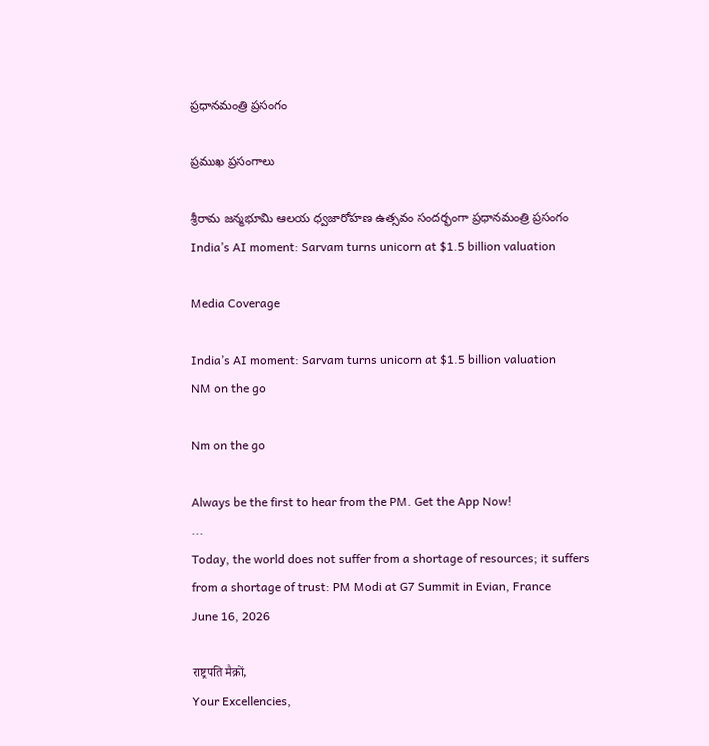ప్రధానమంత్రి ప్రసంగం

ప్రముఖ ప్రసంగాలు

శ్రీరామ జన్మభూమి ఆలయ ధ్వజారోహణ ఉత్సవం సందర్భంగా ప్రధానమంత్రి ప్రసంగం
India’s AI moment: Sarvam turns unicorn at $1.5 billion valuation

Media Coverage

India’s AI moment: Sarvam turns unicorn at $1.5 billion valuation
NM on the go

Nm on the go

Always be the first to hear from the PM. Get the App Now!
...
Today, the world does not suffer from a shortage of resources; it suffers from a shortage of trust: PM Modi at G7 Summit in Evian, France
June 16, 2026

राष्ट्रपति मैक्रों,
Your Excellencies,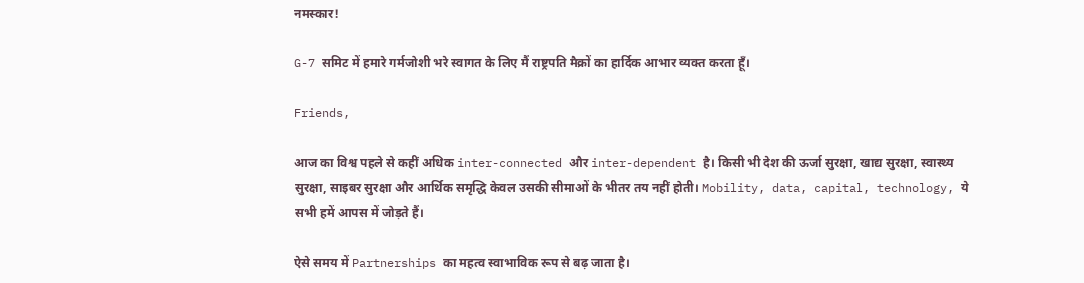नमस्कार!

G-7 समिट में हमारे गर्मजोशी भरे स्वागत के लिए मैं राष्ट्रपति मैक्रों का हार्दिक आभार व्यक्त करता हूँ।

Friends,

आज का विश्व पहले से कहीं अधिक inter-connected और inter-dependent है। किसी भी देश की ऊर्जा सुरक्षा, खाद्य सुरक्षा, स्वास्थ्य सुरक्षा, साइबर सुरक्षा और आर्थिक समृद्धि केवल उसकी सीमाओं के भीतर तय नहीं होती। Mobility, data, capital, technology, ये सभी हमें आपस में जोड़ते हैं।

ऐसे समय में Partnerships का महत्व स्वाभाविक रूप से बढ़ जाता है।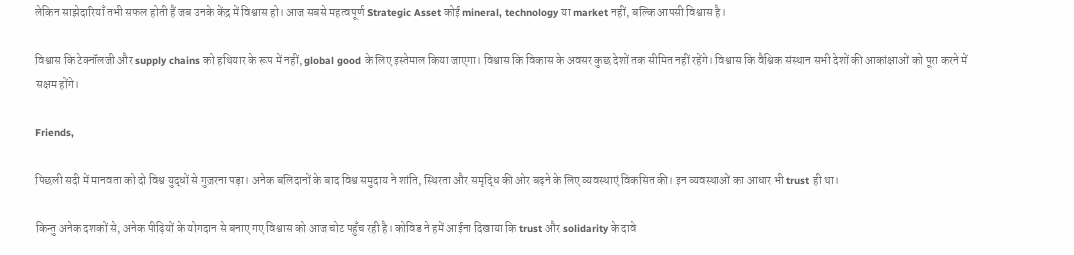लेकिन साझेदारियाँ तभी सफल होती हैं जब उनके केंद्र में विश्वास हो। आज सबसे महत्वपूर्ण Strategic Asset कोई mineral, technology या market नहीं, बल्कि आपसी विश्वास है।

विश्वास कि टेक्नॉलजी और supply chains को हथियार के रूप में नहीं, global good के लिए इस्तेमाल किया जाएगा। विश्वास कि विकास के अवसर कुछ देशों तक सीमित नहीं रहेंगे। विश्वास कि वैश्विक संस्थान सभी देशों की आकांक्षाओं को पूरा करने में सक्षम होंगे।

Friends,

पिछली सदी में मानवता को दो विश्व युद्धों से गुज़रना पड़ा। अनेक बलिदानों के बाद विश्व समुदाय ने शांति, स्थिरता और समृद्धि की ओर बढ़ने के लिए व्यवस्थाएं विकसित की। इन व्यवस्थाओं का आधार भी trust ही था।

किन्तु अनेक दशकों से, अनेक पीढ़ियों के योगदान से बनाए गए विश्वास को आज चोट पहुँच रही है। कोविड ने हमें आईना दिखाया कि trust और solidarity के दावे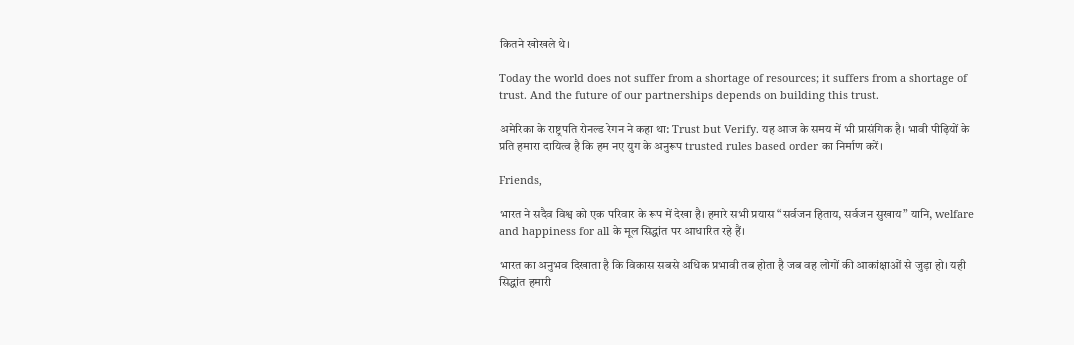कितने खोखले थे।

Today the world does not suffer from a shortage of resources; it suffers from a shortage of trust. And the future of our partnerships depends on building this trust.

अमेरिका के राष्ट्रपति रोनल्ड रेगन ने कहा था: Trust but Verify. यह आज के समय में भी प्रासंगिक है। भावी पीढ़ियों के प्रति हमारा दायित्व है कि हम नए युग के अनुरूप trusted rules based order का निर्माण करें।

Friends,

भारत ने सदैव विश्व को एक परिवार के रूप में देखा है। हमारे सभी प्रयास “सर्वजन हिताय, सर्वजन सुखाय” यानि, welfare and happiness for all के मूल सिद्धांत पर आधारित रहे हैं।

भारत का अनुभव दिखाता है कि विकास सबसे अधिक प्रभावी तब होता है जब वह लोगों की आकांक्षाओं से जुड़ा हो। यही सिद्धांत हमारी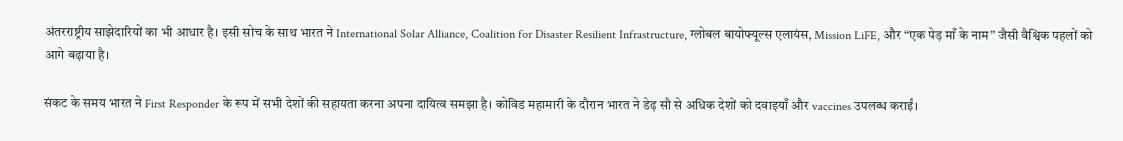अंतरराष्ट्रीय साझेदारियों का भी आधार है। इसी सोच के साथ भारत ने International Solar Alliance, Coalition for Disaster Resilient Infrastructure, ग्लोबल बायोफ्यूल्स एलायंस, Mission LiFE, और “एक पेड़ माँ के नाम” जैसी वैश्विक पहलों को आगे बढ़ाया है।

संकट के समय भारत ने First Responder के रूप में सभी देशों की सहायता करना अपना दायित्व समझा है। कोविड महामारी के दौरान भारत ने डेढ़ सौ से अधिक देशों को दवाइयाँ और vaccines उपलब्ध कराईं।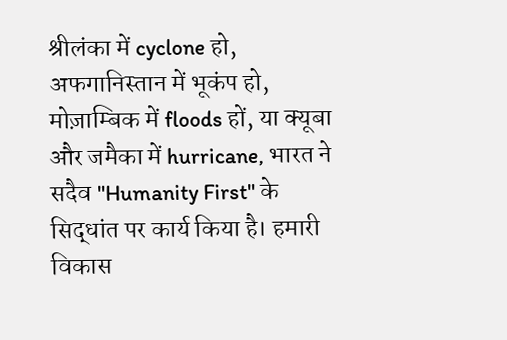श्रीलंका में cyclone हो, अफगानिस्तान में भूकंप हो, मोज़ाम्बिक में floods हों, या क्यूबा और जमैका में hurricane, भारत ने सदैव "Humanity First" के सिद्धांत पर कार्य किया है। हमारी विकास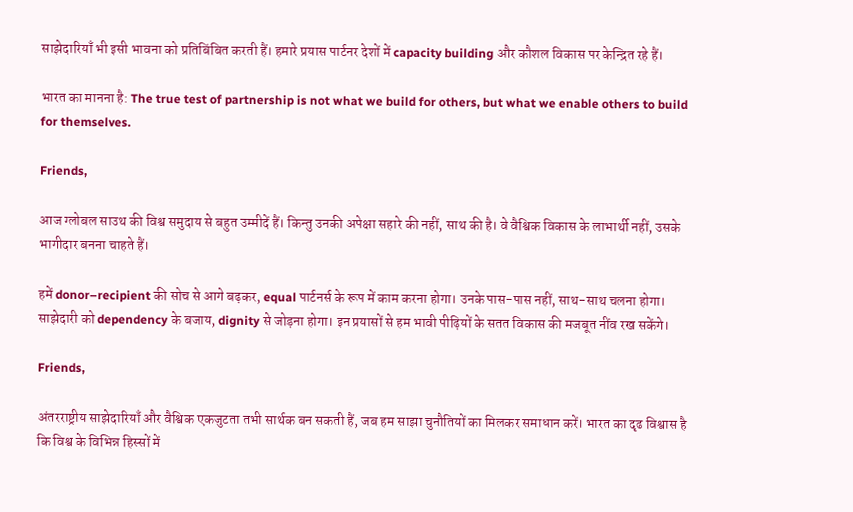साझेदारियाँ भी इसी भावना को प्रतिबिंबित करती हैं। हमारे प्रयास पार्टनर देशों में capacity building और कौशल विकास पर केन्द्रित रहे हैं।

भारत का मानना है: The true test of partnership is not what we build for others, but what we enable others to build for themselves.

Friends,

आज ग्लोबल साउथ की विश्व समुदाय से बहुत उम्मीदें हैं। किन्तु उनकी अपेक्षा सहारे की नहीं, साथ की है। वे वैश्विक विकास के लाभार्थी नहीं, उसके भागीदार बनना चाहते हैं।

हमें donor–recipient की सोच से आगे बढ़कर, equal पार्टनर्स के रूप में काम करना होगा। उनके पास-पास नहीं, साथ-साथ चलना होगा। साझेदारी को dependency के बजाय, dignity से जोड़ना होगा। इन प्रयासों से हम भावी पीढ़ियों के सतत विकास की मजबूत नींव रख सकेंगे।

Friends,

अंतरराष्ट्रीय साझेदारियाँ और वैश्विक एकजुटता तभी सार्थक बन सकती हैं, जब हम साझा चुनौतियों का मिलकर समाधान करें। भारत का दृढ विश्वास है कि विश्व के विभिन्न हिस्सों में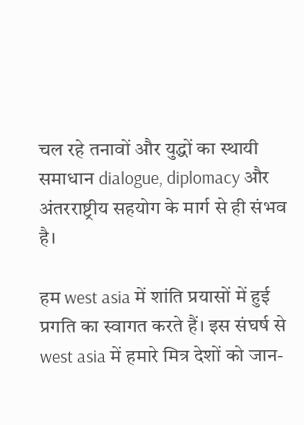चल रहे तनावों और युद्धों का स्थायी समाधान dialogue, diplomacy और अंतरराष्ट्रीय सहयोग के मार्ग से ही संभव है।

हम west asia में शांति प्रयासों में हुई प्रगति का स्वागत करते हैं। इस संघर्ष से west asia में हमारे मित्र देशों को जान-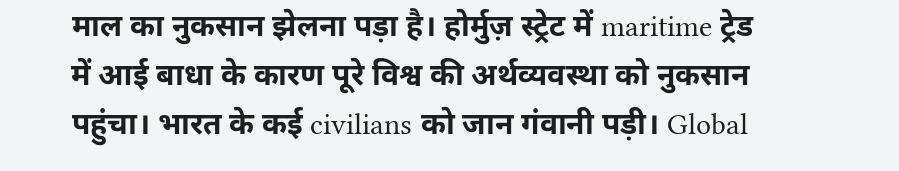माल का नुकसान झेलना पड़ा है। होर्मुज़ स्ट्रेट में maritime ट्रेड में आई बाधा के कारण पूरे विश्व की अर्थव्यवस्था को नुकसान पहुंचा। भारत के कई civilians को जान गंवानी पड़ी। Global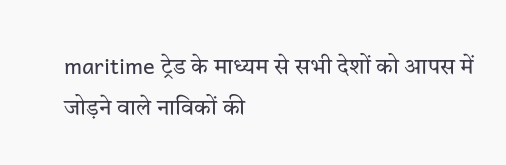maritime ट्रेड के माध्यम से सभी देशों को आपस में जोड़ने वाले नाविकों की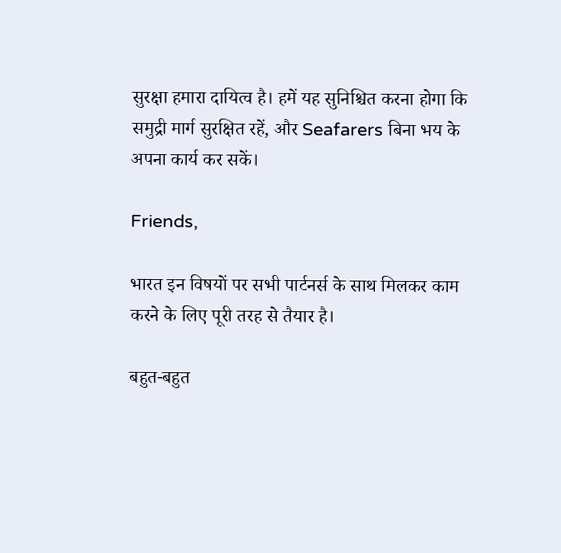सुरक्षा हमारा दायित्व है। हमें यह सुनिश्चित करना होगा कि समुद्री मार्ग सुरक्षित रहें, और Seafarers बिना भय के अपना कार्य कर सकें।

Friends,

भारत इन विषयों पर सभी पार्टनर्स के साथ मिलकर काम करने के लिए पूरी तरह से तैयार है।

बहुत-बहुत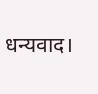धन्यवाद।